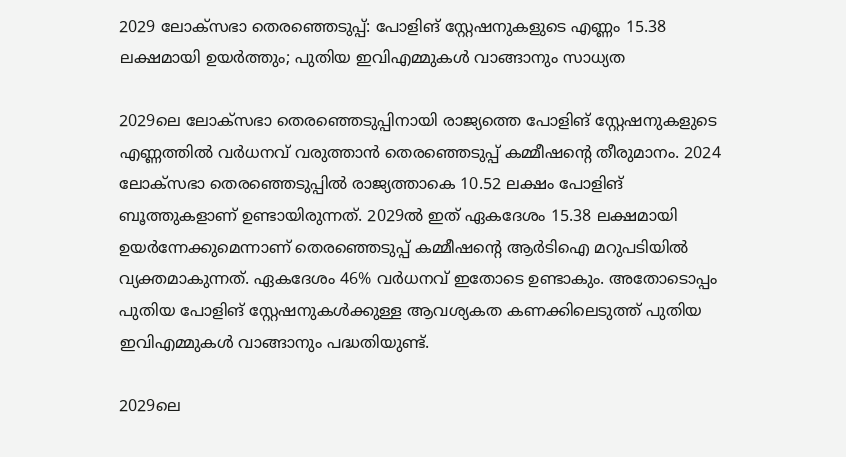2029 ലോക്സഭാ തെരഞ്ഞെടുപ്പ്: പോളിങ് സ്റ്റേഷനുകളുടെ എണ്ണം 15.38 ലക്ഷമായി ഉയർത്തും; പുതിയ ഇവിഎമ്മുകൾ വാങ്ങാനും സാധ്യത

2029ലെ ലോക്‌സഭാ തെരഞ്ഞെടുപ്പിനായി രാജ്യത്തെ പോളിങ് സ്റ്റേഷനുകളുടെ എണ്ണത്തിൽ വർധനവ് വരുത്താൻ തെരഞ്ഞെടുപ്പ് കമ്മീഷന്റെ തീരുമാനം. 2024 ലോക്‌സഭാ തെരഞ്ഞെടുപ്പിൽ രാജ്യത്താകെ 10.52 ലക്ഷം പോളിങ് ബൂത്തുകളാണ് ഉണ്ടായിരുന്നത്. 2029ൽ ഇത് ഏകദേശം 15.38 ലക്ഷമായി ഉയർന്നേക്കുമെന്നാണ് തെരഞ്ഞെടുപ്പ് കമ്മീഷന്റെ ആർടിഐ മറുപടിയിൽ വ്യക്തമാകുന്നത്. ഏകദേശം 46% വർധനവ് ഇതോടെ ഉണ്ടാകും. അതോടൊപ്പം പുതിയ പോളിങ് സ്റ്റേഷനുകൾക്കുള്ള ആവശ്യകത കണക്കിലെടുത്ത് പുതിയ ഇവിഎമ്മുകൾ വാങ്ങാനും പദ്ധതിയുണ്ട്.

2029ലെ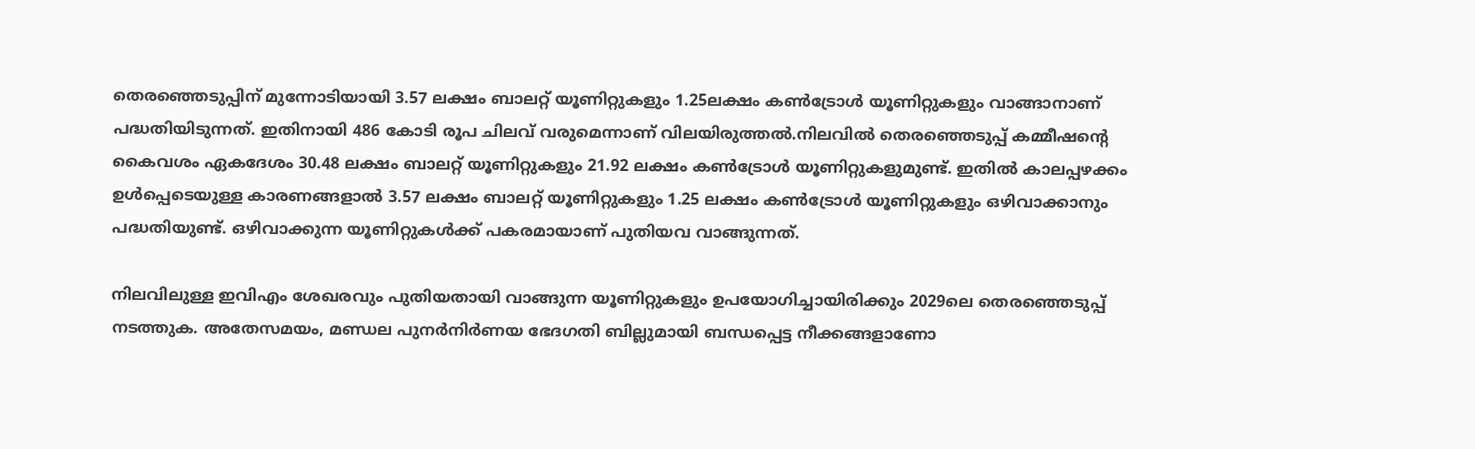തെരഞ്ഞെടുപ്പിന് മുന്നോടിയായി 3.57 ലക്ഷം ബാലറ്റ് യൂണിറ്റുകളും 1.25ലക്ഷം കൺട്രോൾ യൂണിറ്റുകളും വാങ്ങാനാണ് പദ്ധതിയിടുന്നത്. ഇതിനായി 486 കോടി രൂപ ചിലവ് വരുമെന്നാണ് വിലയിരുത്തൽ.നിലവിൽ തെരഞ്ഞെടുപ്പ് കമ്മീഷന്റെ കൈവശം ഏകദേശം 30.48 ലക്ഷം ബാലറ്റ് യൂണിറ്റുകളും 21.92 ലക്ഷം കൺട്രോൾ യൂണിറ്റുകളുമുണ്ട്. ഇതിൽ കാലപ്പഴക്കം ഉൾപ്പെടെയുള്ള കാരണങ്ങളാൽ 3.57 ലക്ഷം ബാലറ്റ് യൂണിറ്റുകളും 1.25 ലക്ഷം കൺട്രോൾ യൂണിറ്റുകളും ഒഴിവാക്കാനും പദ്ധതിയുണ്ട്. ഒഴിവാക്കുന്ന യൂണിറ്റുകൾക്ക് പകരമായാണ് പുതിയവ വാങ്ങുന്നത്.

നിലവിലുള്ള ഇവിഎം ശേഖരവും പുതിയതായി വാങ്ങുന്ന യൂണിറ്റുകളും ഉപയോഗിച്ചായിരിക്കും 2029ലെ തെരഞ്ഞെടുപ്പ് നടത്തുക. അതേസമയം, മണ്ഡല പുനർനിർണയ ഭേദഗതി ബില്ലുമായി ബന്ധപ്പെട്ട നീക്കങ്ങളാണോ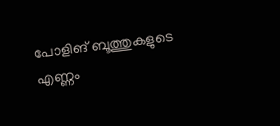പോളിങ് ബൂത്തുകളുടെ എണ്ണം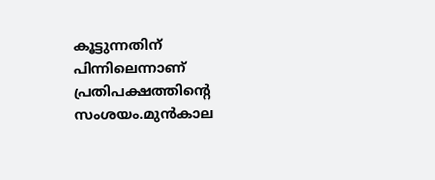കൂട്ടുന്നതിന് പിന്നിലെന്നാണ് പ്രതിപക്ഷത്തിന്റെ സംശയം.മുൻകാല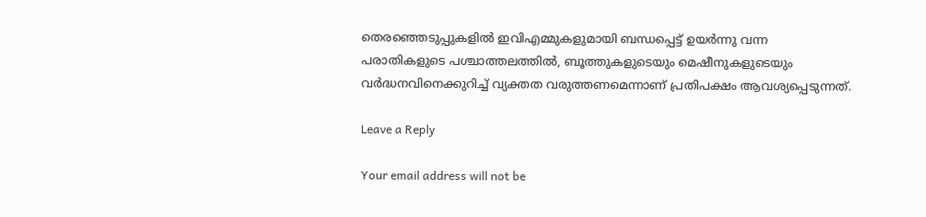തെരഞ്ഞെടുപ്പുകളിൽ ഇവിഎമ്മുകളുമായി ബന്ധപ്പെട്ട് ഉയർന്നു വന്ന പരാതികളുടെ പശ്ചാത്തലത്തിൽ, ബൂത്തുകളുടെയും മെഷീനുകളുടെയും വർദ്ധനവിനെക്കുറിച്ച് വ്യക്തത വരുത്തണമെന്നാണ് പ്രതിപക്ഷം ആവശ്യപ്പെടുന്നത്.

Leave a Reply

Your email address will not be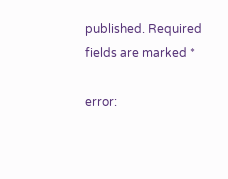published. Required fields are marked *

error: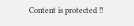Content is protected !!